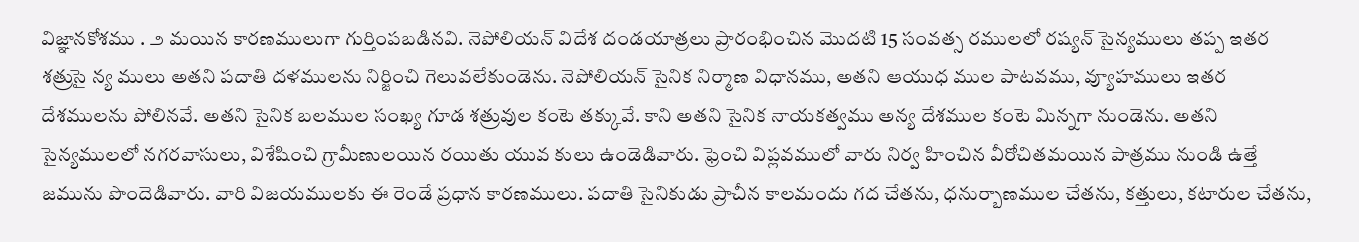విజ్ఞానకోశము . ౨ మయిన కారణములుగా గుర్తింపబడినవి. నెపోలియన్ విదేశ దండయాత్రలు ప్రారంభించిన మొదటి 15 సంవత్స రములలో రష్యన్ సైన్యములు తప్ప ఇతర శత్రుసై న్య ములు అతని పదాతి దళములను నిర్జించి గెలువలేకుండెను. నెపోలియన్ సైనిక నిర్మాణ విధానము, అతని ఆయుధ ముల పాటవము, వ్యూహములు ఇతర దేశములను పోలినవే. అతని సైనిక బలముల సంఖ్య గూడ శత్రువుల కంటె తక్కువే. కాని అతని సైనిక నాయకత్వము అన్య దేశముల కంటె మిన్నగా నుండెను. అతని సైన్యములలో నగరవాసులు, విశేషించి గ్రామీణులయిన రయితు యువ కులు ఉండెడివారు. ఫ్రెంచి విప్లవములో వారు నిర్వ హించిన వీరోచితమయిన పాత్రము నుండి ఉత్తే జమును పొందెడివారు. వారి విజయములకు ఈ రెండే ప్రధాన కారణములు. పదాతి సైనికుడు ప్రాచీన కాలమందు గద చేతను, ధనుర్బాణముల చేతను, కత్తులు, కటారుల చేతను,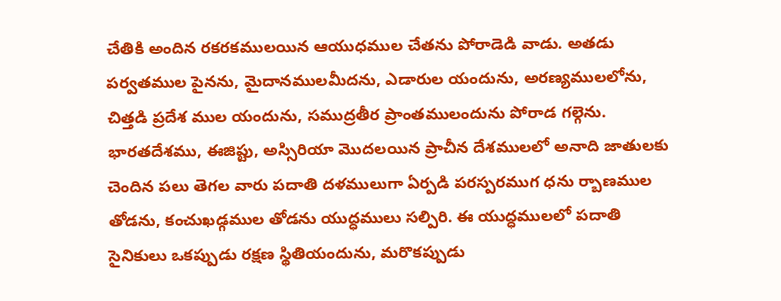చేతికి అందిన రకరకములయిన ఆయుధముల చేతను పోరాడెడి వాడు. అతడు పర్వతముల పైనను, మైదానములమీదను, ఎడారుల యందును, అరణ్యములలోను, చిత్తడి ప్రదేశ ముల యందును, సముద్రతీర ప్రాంతములందును పోరాడ గల్గెను. భారతదేశము, ఈజిప్టు, అస్సిరియా మొదలయిన ప్రాచీన దేశములలో అనాది జాతులకు చెందిన పలు తెగల వారు పదాతి దళములుగా ఏర్పడి పరస్పరముగ ధను ర్బాణముల తోడను, కంచుఖడ్గముల తోడను యుద్ధములు సల్పిరి. ఈ యుద్ధములలో పదాతి సైనికులు ఒకప్పుడు రక్షణ స్థితియందును, మరొకప్పుడు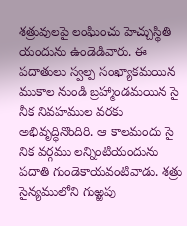శత్రువులపై లంఘించు హెచ్చుస్థితి యందును ఉండెడివారు. ఈ పదాతులు స్వల్ప సంఖ్యాకమయిన ముకాల నుండి బ్రహ్మాండమయిన సై నీక నివహముల వరకు అభివృద్ధినొందిరి. ఆ కాలమందు సై నిక వర్గము లన్నింటియందును పదాతి గుండెకాయవంటివాడు. శత్రు సైన్యములోని గుఱ్ఱపు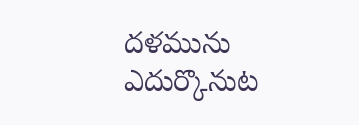దళమును ఎదుర్కొనుట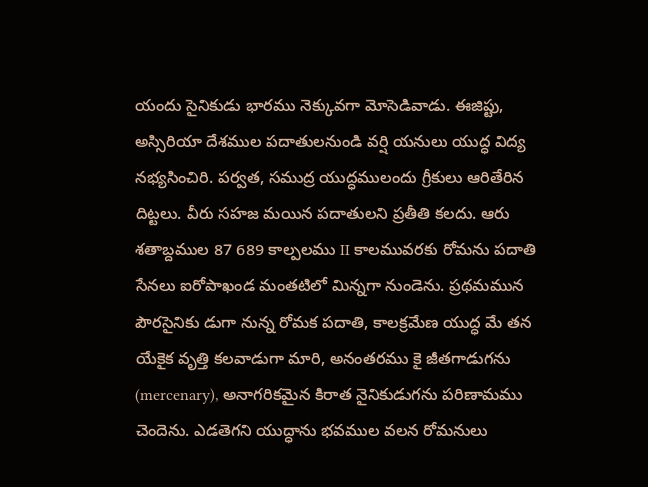యందు సైనికుడు భారము నెక్కువగా మోసెడివాడు. ఈజిప్టు, అస్సిరియా దేశముల పదాతులనుండి వర్షి యనులు యుద్ధ విద్య నభ్యసించిరి. పర్వత, సముద్ర యుద్ధములందు గ్రీకులు ఆరితేరిన దిట్టలు. వీరు సహజ మయిన పదాతులని ప్రతీతి కలదు. ఆరు శతాబ్దముల 87 689 కాల్పలము II కాలమువరకు రోమను పదాతి సేనలు ఐరోపాఖండ మంతటిలో మిన్నగా నుండెను. ప్రథమమున పౌరసైనికు డుగా నున్న రోమక పదాతి, కాలక్రమేణ యుద్ధ మే తన యేకైక వృత్తి కలవాడుగా మారి, అనంతరము కై జీతగాడుగను (mercenary), అనాగరికమైన కిరాత నైనికుడుగను పరిణామము చెందెను. ఎడతెగని యుద్ధాను భవముల వలన రోమనులు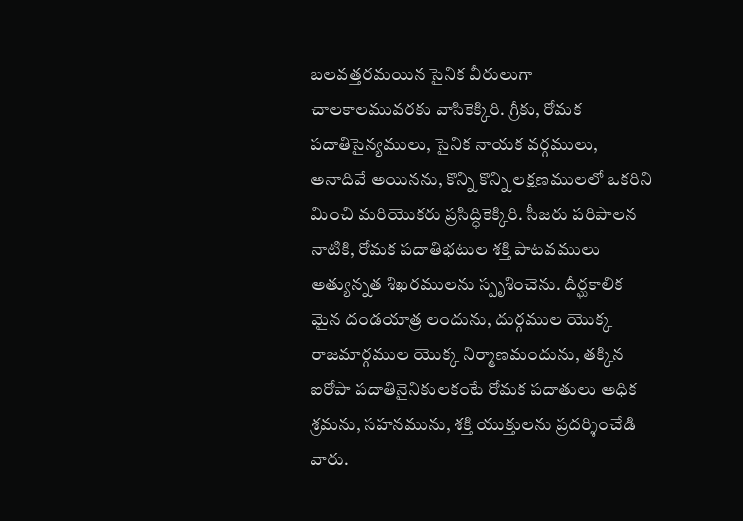బలవత్తరమయిన సైనిక వీరులుగా చాలకాలమువరకు వాసికెక్కిరి. గ్రీకు, రోమక పదాతిసైన్యములు, సైనిక నాయక వర్గములు, అనాదివే అయినను, కొన్ని కొన్ని లక్షణములలో ఒకరిని మించి మరియొకరు ప్రసిద్ధికెక్కిరి. సీజరు పరిపాలన నాటికి, రోమక పదాతిభటుల శక్తి పాటవములు అత్యున్నత శిఖరములను స్పృశించెను. దీర్ఘకాలిక మైన దండయాత్ర లందును, దుర్గముల యొక్క రాజమార్గముల యొక్క నిర్మాణమందును, తక్కిన ఐరోపా పదాతినైనికులకంటే రోమక పదాతులు అధిక శ్రమను, సహనమును, శక్తి యుక్తులను ప్రదర్శించేడి వారు.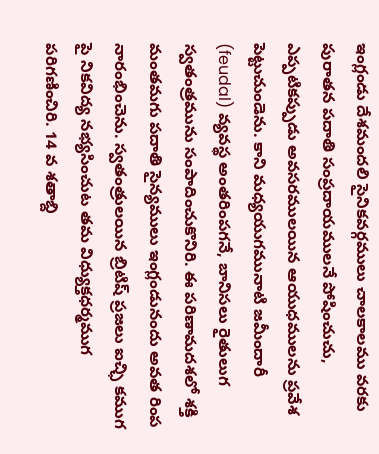ఇంగ్లండు దేశమందలి సైనికవర్గములు చాలకాలము వరకు పురాతన పదాతి సంప్రదాయములనే పోషించుచు, ఎప్పటికప్పుడు అవసరములయిన ఆయుధములను ప్రవేశ పెట్టుచుండెను. కాని మధ్యయుగమునాటి జమీందారీ (feudal) వ్యవస్థ అంతరింపగనే, బానిసలు రైతులుగ స్వతంత్రమును సంపాదించుకొనిరి. ఈ పరిణామదశలో శక్తి మంతమగు పదాతి సైన్యములు ఇంగ్లండునందు అవత రింప నారంభించెను. స్వతంత్రులయిన బ్రిటిష్ ప్రజలు ఐచ్ఛి కముగ పై నికవిద్య నభ్యసించుట తమ విధ్యుక్తధర్మముగ పరిగణించిరి. 14 వ శతాబ్ది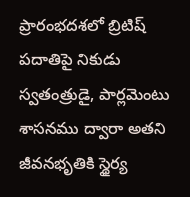ప్రారంభదశలో బ్రిటిష్ పదాతిపై నికుడు స్వతంత్రుడై, పార్లమెంటు శాసనము ద్వారా అతని జీవనభృతికి స్థైర్య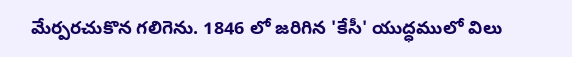మేర్పరచుకొన గలిగెను. 1846 లో జరిగిన 'కేసీ' యుద్ధములో విలు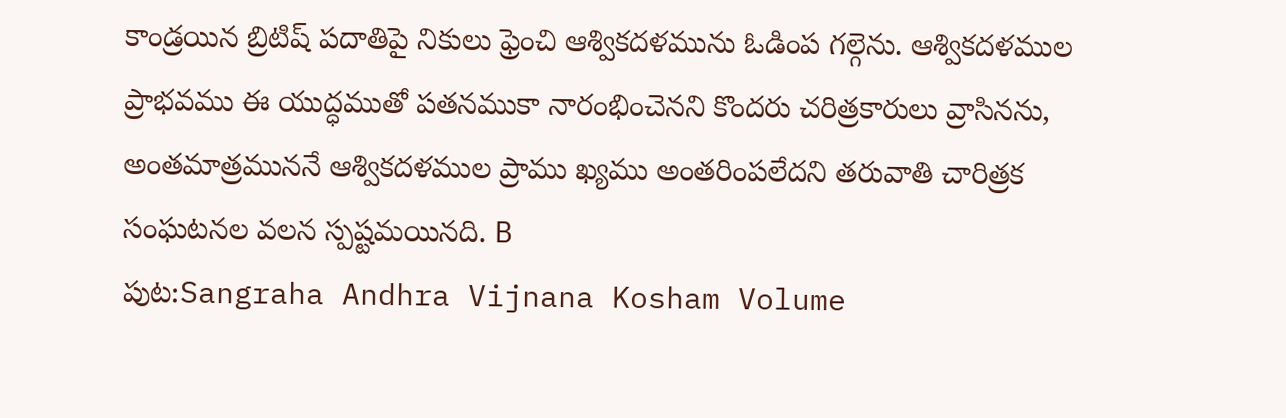కాండ్రయిన బ్రిటిష్ పదాతిపై నికులు ఫ్రెంచి ఆశ్వికదళమును ఓడింప గల్గెను. ఆశ్వికదళముల ప్రాభవము ఈ యుద్ధముతో పతనముకా నారంభించెనని కొందరు చరిత్రకారులు వ్రాసినను, అంతమాత్రముననే ఆశ్వికదళముల ప్రాము ఖ్యము అంతరింపలేదని తరువాతి చారిత్రక సంఘటనల వలన స్పష్టమయినది. B
పుట:Sangraha Andhra Vijnana Kosham Volume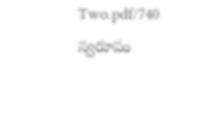Two.pdf/740
స్వరూపం